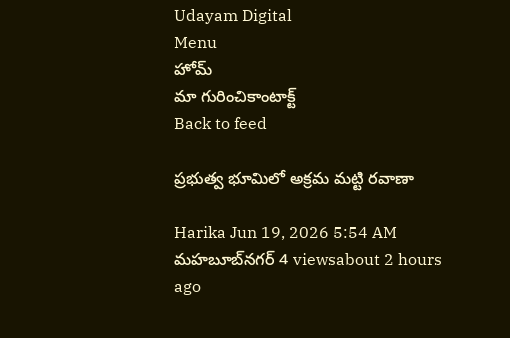Udayam Digital
Menu
హోమ్
మా గురించికాంటాక్ట్
Back to feed

ప్రభుత్వ భూమిలో అక్రమ మట్టి రవాణా

Harika Jun 19, 2026 5:54 AM మహబూబ్‌నగర్ 4 viewsabout 2 hours ago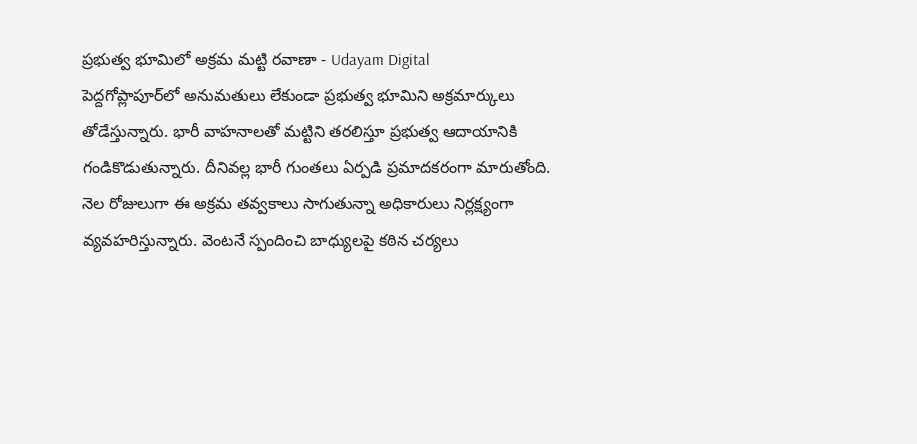ప్రభుత్వ భూమిలో అక్రమ మట్టి రవాణా - Udayam Digital
పెద్దగోప్లాపూర్‌లో అనుమతులు లేకుండా ప్రభుత్వ భూమిని అక్రమార్కులు తోడేస్తున్నారు. భారీ వాహనాలతో మట్టిని తరలిస్తూ ప్రభుత్వ ఆదాయానికి గండికొడుతున్నారు. దీనివల్ల భారీ గుంతలు ఏర్పడి ప్రమాదకరంగా మారుతోంది. నెల రోజులుగా ఈ అక్రమ తవ్వకాలు సాగుతున్నా అధికారులు నిర్లక్ష్యంగా వ్యవహరిస్తున్నారు. వెంటనే స్పందించి బాధ్యులపై కఠిన చర్యలు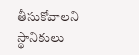తీసుకోవాలని స్థానికులు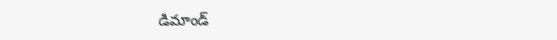డిమాండ్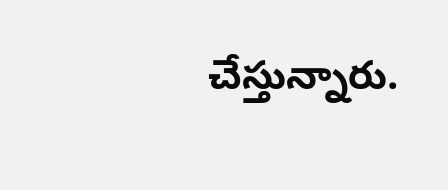చేస్తున్నారు.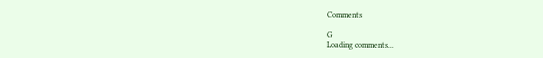Comments

G
Loading comments...